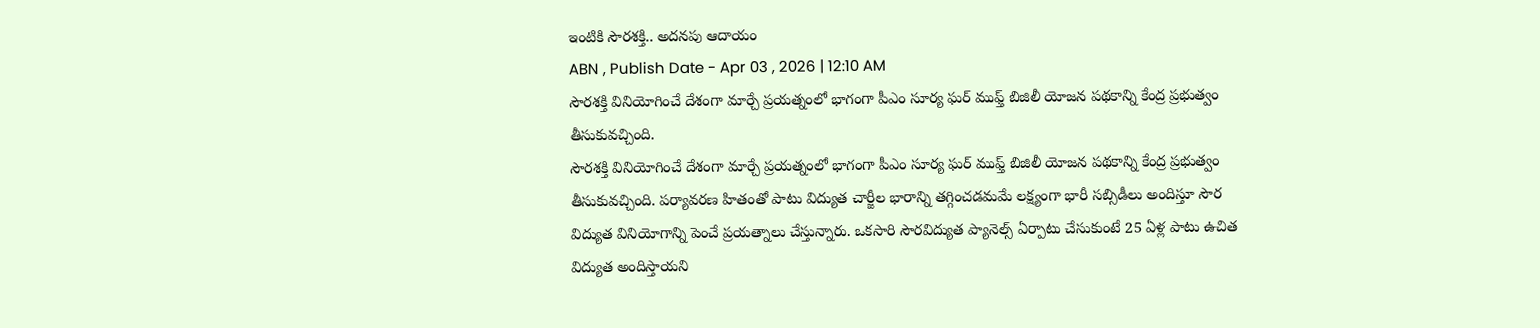ఇంటికి సౌరశక్తి.. అదనపు ఆదాయం
ABN , Publish Date - Apr 03 , 2026 | 12:10 AM
సౌరశక్తి వినియోగించే దేశంగా మార్చే ప్రయత్నంలో భాగంగా పీఎం సూర్య ఘర్ ముఫ్త్ బిజిలీ యోజన పథకాన్ని కేంద్ర ప్రభుత్వం తీసుకువచ్చింది.
సౌరశక్తి వినియోగించే దేశంగా మార్చే ప్రయత్నంలో భాగంగా పీఎం సూర్య ఘర్ ముఫ్త్ బిజిలీ యోజన పథకాన్ని కేంద్ర ప్రభుత్వం తీసుకువచ్చింది. పర్యావరణ హితంతో పాటు విద్యుత చార్జీల భారాన్ని తగ్గించడమమే లక్ష్యంగా భారీ సబ్సిడీలు అందిస్తూ సౌర విద్యుత వినియోగాన్ని పెంచే ప్రయత్నాలు చేస్తున్నారు. ఒకసారి సౌరవిద్యుత ప్యానెల్స్ ఏర్పాటు చేసుకుంటే 25 ఏళ్ల పాటు ఉచిత విద్యుత అందిస్తాయని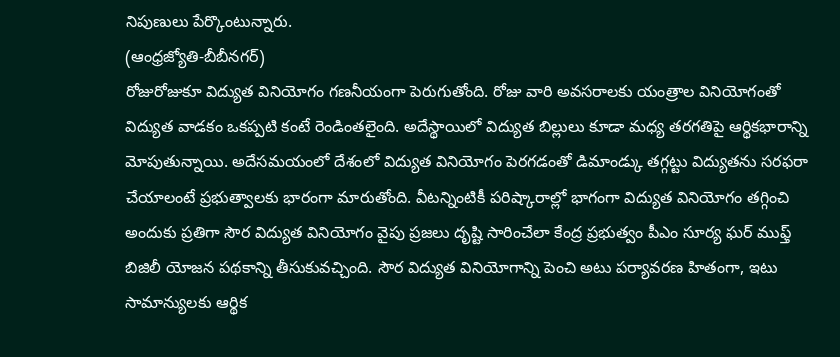నిపుణులు పేర్కొంటున్నారు.
(ఆంధ్రజ్యోతి-బీబీనగర్)
రోజురోజుకూ విద్యుత వినియోగం గణనీయంగా పెరుగుతోంది. రోజు వారి అవసరాలకు యంత్రాల వినియోగంతో విద్యుత వాడకం ఒకప్పటి కంటే రెండింతలైంది. అదేస్థాయిలో విద్యుత బిల్లులు కూడా మధ్య తరగతిపై ఆర్థికభారాన్ని మోపుతున్నాయి. అదేసమయంలో దేశంలో విద్యుత వినియోగం పెరగడంతో డిమాండ్కు తగ్గట్టు విద్యుతను సరఫరా చేయాలంటే ప్రభుత్వాలకు భారంగా మారుతోంది. వీటన్నింటికీ పరిష్కారాల్లో భాగంగా విద్యుత వినియోగం తగ్గించి అందుకు ప్రతిగా సౌర విద్యుత వినియోగం వైపు ప్రజలు దృష్టి సారించేలా కేంద్ర ప్రభుత్వం పీఎం సూర్య ఘర్ ముఫ్త్ బిజిలీ యోజన పథకాన్ని తీసుకువచ్చింది. సౌర విద్యుత వినియోగాన్ని పెంచి అటు పర్యావరణ హితంగా, ఇటు సామాన్యులకు ఆర్థిక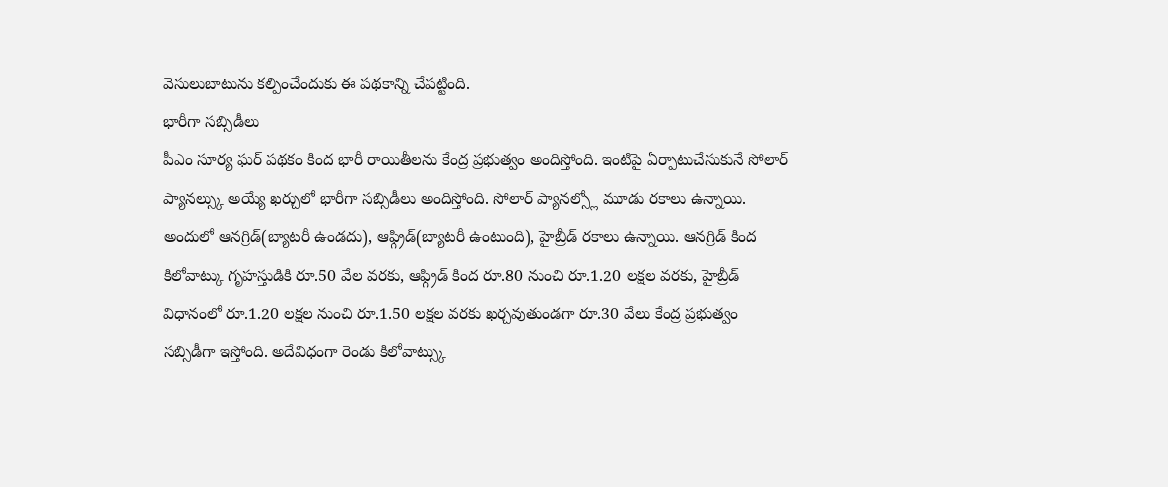వెసులుబాటును కల్పించేందుకు ఈ పథకాన్ని చేపట్టింది.
భారీగా సబ్సిడీలు
పీఎం సూర్య ఘర్ పథకం కింద భారీ రాయితీలను కేంద్ర ప్రభుత్వం అందిస్తోంది. ఇంటిపై ఏర్పాటుచేసుకునే సోలార్ ప్యానల్స్కు అయ్యే ఖర్చులో భారీగా సబ్సిడీలు అందిస్తోంది. సోలార్ ప్యానల్స్లో మూడు రకాలు ఉన్నాయి. అందులో ఆనగ్రిడ్(బ్యాటరీ ఉండదు), ఆఫ్గ్రిడ్(బ్యాటరీ ఉంటుంది), హైబ్రీడ్ రకాలు ఉన్నాయి. ఆనగ్రిడ్ కింద కిలోవాట్కు గృహస్తుడికి రూ.50 వేల వరకు, ఆఫ్గ్రిడ్ కింద రూ.80 నుంచి రూ.1.20 లక్షల వరకు, హైబ్రీడ్ విధానంలో రూ.1.20 లక్షల నుంచి రూ.1.50 లక్షల వరకు ఖర్చవుతుండగా రూ.30 వేలు కేంద్ర ప్రభుత్వం సబ్సిడీగా ఇస్తోంది. అదేవిధంగా రెండు కిలోవాట్స్కు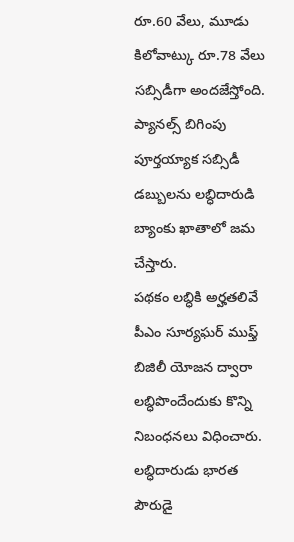రూ.60 వేలు, మూడు కిలోవాట్కు రూ.78 వేలు సబ్సిడీగా అందజేస్తోంది. ప్యానల్స్ బిగింపు పూర్తయ్యాక సబ్సిడీ డబ్బులను లబ్ధిదారుడి బ్యాంకు ఖాతాలో జమ చేస్తారు.
పథకం లబ్ధికి అర్హతలివే
పీఎం సూర్యఘర్ ముఫ్త్ బిజిలీ యోజన ద్వారా లబ్ధిపొందేందుకు కొన్ని నిబంధనలు విధించారు. లబ్ధిదారుడు భారత పౌరుడై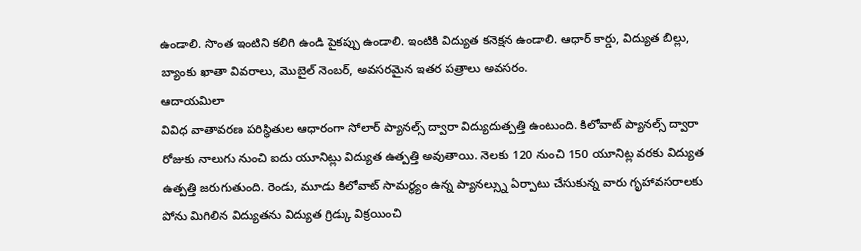ఉండాలి. సొంత ఇంటిని కలిగి ఉండి పైకప్పు ఉండాలి. ఇంటికి విద్యుత కనెక్షన ఉండాలి. ఆధార్ కార్డు, విద్యుత బిల్లు, బ్యాంకు ఖాతా వివరాలు, మొబైల్ నెంబర్, అవసరమైన ఇతర పత్రాలు అవసరం.
ఆదాయమిలా
వివిధ వాతావరణ పరిస్థితుల ఆధారంగా సోలార్ ప్యానల్స్ ద్వారా విద్యుదుత్పత్తి ఉంటుంది. కిలోవాట్ ప్యానల్స్ ద్వారా రోజుకు నాలుగు నుంచి ఐదు యూనిట్లు విద్యుత ఉత్పత్తి అవుతాయి. నెలకు 120 నుంచి 150 యూనిట్ల వరకు విద్యుత ఉత్పత్తి జరుగుతుంది. రెండు, మూడు కిలోవాట్ సామర్థ్యం ఉన్న ప్యానల్స్ను ఏర్పాటు చేసుకున్న వారు గృహావసరాలకు పోను మిగిలిన విద్యుతను విద్యుత గ్రిడ్కు విక్రయించి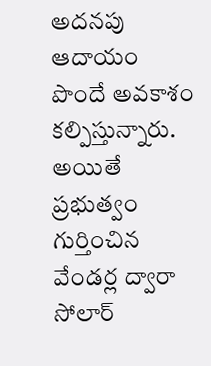అదనపు ఆదాయం పొందే అవకాశం కల్పిస్తున్నారు. అయితే ప్రభుత్వం గుర్తించిన వేండర్ల ద్వారా సోలార్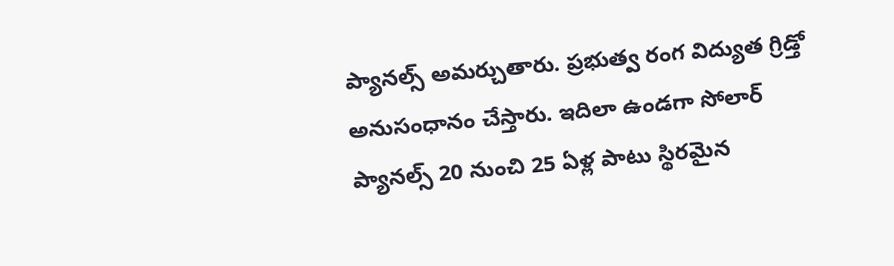ప్యానల్స్ అమర్చుతారు. ప్రభుత్వ రంగ విద్యుత గ్రిడ్తో అనుసంధానం చేస్తారు. ఇదిలా ఉండగా సోలార్ ప్యానల్స్ 20 నుంచి 25 ఏళ్ల పాటు స్థిరమైన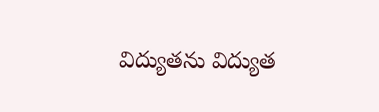విద్యుతను విద్యుత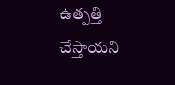ఉత్పత్తి చేస్తాయని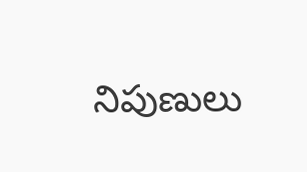నిపుణులు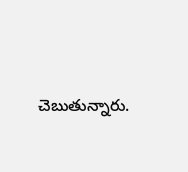చెబుతున్నారు.